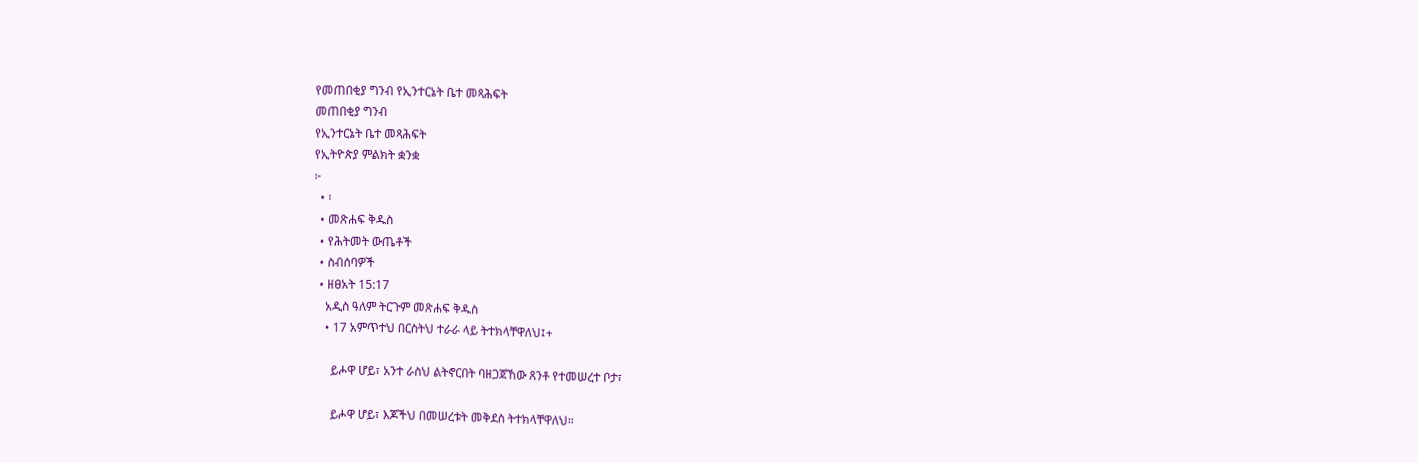የመጠበቂያ ግንብ የኢንተርኔት ቤተ መጻሕፍት
መጠበቂያ ግንብ
የኢንተርኔት ቤተ መጻሕፍት
የኢትዮጵያ ምልክት ቋንቋ
፦
  • ፡
  • መጽሐፍ ቅዱስ
  • የሕትመት ውጤቶች
  • ስብሰባዎች
  • ዘፀአት 15:17
    አዲስ ዓለም ትርጉም መጽሐፍ ቅዱስ
    • 17 አምጥተህ በርስትህ ተራራ ላይ ትተክላቸዋለህ፤+

      ይሖዋ ሆይ፣ አንተ ራስህ ልትኖርበት ባዘጋጀኸው ጸንቶ የተመሠረተ ቦታ፣

      ይሖዋ ሆይ፣ እጆችህ በመሠረቱት መቅደስ ትተክላቸዋለህ።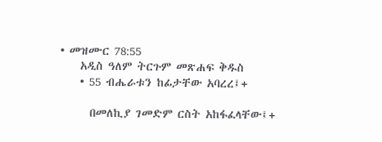• መዝሙር 78:55
    አዲስ ዓለም ትርጉም መጽሐፍ ቅዱስ
    • 55 ብሔራቱን ከፊታቸው አባረረ፤+

      በመለኪያ ገመድም ርስት አከፋፈላቸው፤+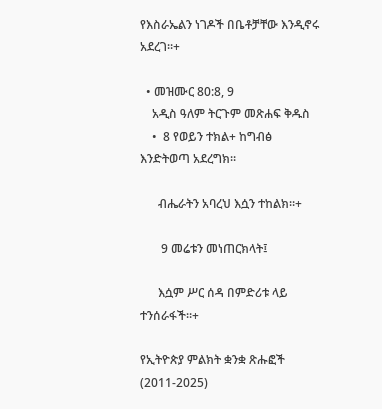የእስራኤልን ነገዶች በቤቶቻቸው እንዲኖሩ አደረገ።+

  • መዝሙር 80:8, 9
    አዲስ ዓለም ትርጉም መጽሐፍ ቅዱስ
    •  8 የወይን ተክል+ ከግብፅ እንድትወጣ አደረግክ።

      ብሔራትን አባረህ እሷን ተከልክ።+

       9 መሬቱን መነጠርክላት፤

      እሷም ሥር ሰዳ በምድሪቱ ላይ ተንሰራፋች።+

የኢትዮጵያ ምልክት ቋንቋ ጽሑፎች (2011-2025)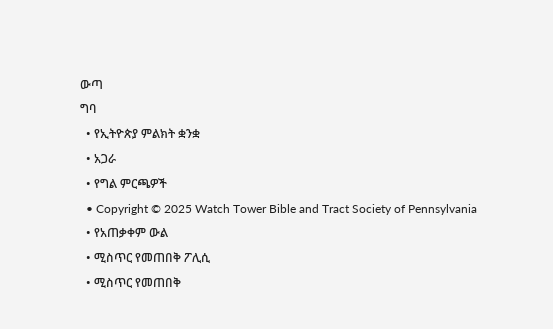ውጣ
ግባ
  • የኢትዮጵያ ምልክት ቋንቋ
  • አጋራ
  • የግል ምርጫዎች
  • Copyright © 2025 Watch Tower Bible and Tract Society of Pennsylvania
  • የአጠቃቀም ውል
  • ሚስጥር የመጠበቅ ፖሊሲ
  • ሚስጥር የመጠበቅ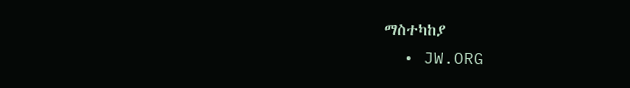ማስተካከያ
  • JW.ORG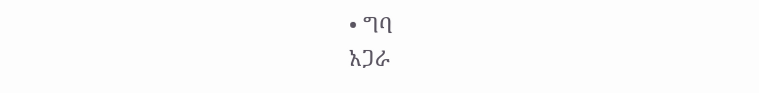• ግባ
አጋራ